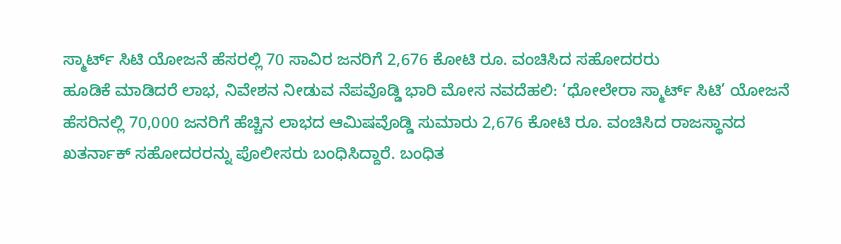ಸ್ಮಾರ್ಟ್ ಸಿಟಿ ಯೋಜನೆ ಹೆಸರಲ್ಲಿ 70 ಸಾವಿರ ಜನರಿಗೆ 2,676 ಕೋಟಿ ರೂ. ವಂಚಿಸಿದ ಸಹೋದರರು
ಹೂಡಿಕೆ ಮಾಡಿದರೆ ಲಾಭ, ನಿವೇಶನ ನೀಡುವ ನೆಪವೊಡ್ಡಿ ಭಾರಿ ಮೋಸ ನವದೆಹಲಿ: ‘ಧೋಲೇರಾ ಸ್ಮಾರ್ಟ್ ಸಿಟಿ’ ಯೋಜನೆ ಹೆಸರಿನಲ್ಲಿ 70,000 ಜನರಿಗೆ ಹೆಚ್ಚಿನ ಲಾಭದ ಆಮಿಷವೊಡ್ಡಿ ಸುಮಾರು 2,676 ಕೋಟಿ ರೂ. ವಂಚಿಸಿದ ರಾಜಸ್ಥಾನದ ಖತರ್ನಾಕ್ ಸಹೋದರರನ್ನು ಪೊಲೀಸರು ಬಂಧಿಸಿದ್ದಾರೆ. ಬಂಧಿತ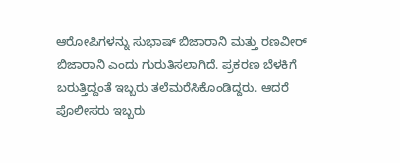ಆರೋಪಿಗಳನ್ನು ಸುಭಾಷ್ ಬಿಜಾರಾನಿ ಮತ್ತು ರಣವೀರ್ ಬಿಜಾರಾನಿ ಎಂದು ಗುರುತಿಸಲಾಗಿದೆ. ಪ್ರಕರಣ ಬೆಳಕಿಗೆ ಬರುತ್ತಿದ್ದಂತೆ ಇಬ್ಬರು ತಲೆಮರೆಸಿಕೊಂಡಿದ್ದರು. ಆದರೆ ಪೊಲೀಸರು ಇಬ್ಬರು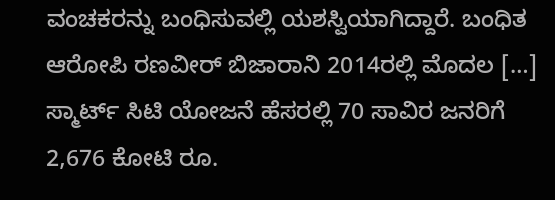ವಂಚಕರನ್ನು ಬಂಧಿಸುವಲ್ಲಿ ಯಶಸ್ವಿಯಾಗಿದ್ದಾರೆ. ಬಂಧಿತ ಆರೋಪಿ ರಣವೀರ್ ಬಿಜಾರಾನಿ 2014ರಲ್ಲಿ ಮೊದಲ […]
ಸ್ಮಾರ್ಟ್ ಸಿಟಿ ಯೋಜನೆ ಹೆಸರಲ್ಲಿ 70 ಸಾವಿರ ಜನರಿಗೆ 2,676 ಕೋಟಿ ರೂ.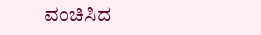ವಂಚಿಸಿದ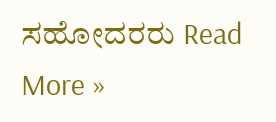ಸಹೋದರರು Read More »